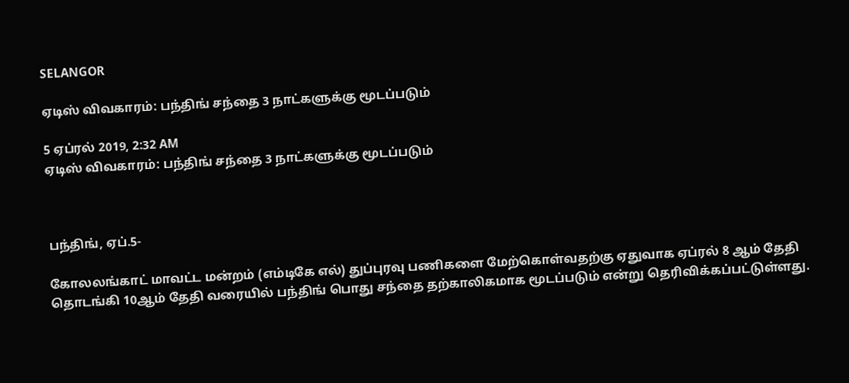SELANGOR

ஏடிஸ் விவகாரம்: பந்திங் சந்தை 3 நாட்களுக்கு மூடப்படும்

5 ஏப்ரல் 2019, 2:32 AM
ஏடிஸ் விவகாரம்: பந்திங் சந்தை 3 நாட்களுக்கு மூடப்படும்



பந்திங், ஏப்.5-

கோலலங்காட் மாவட்ட மன்றம் (எம்டிகே எல்) துப்புரவு பணிகளை மேற்கொள்வதற்கு ஏதுவாக ஏப்ரல் 8 ஆம் தேதி தொடங்கி 10ஆம் தேதி வரையில் பந்திங் பொது சந்தை தற்காலிகமாக மூடப்படும் என்று தெரிவிக்கப்பட்டுள்ளது.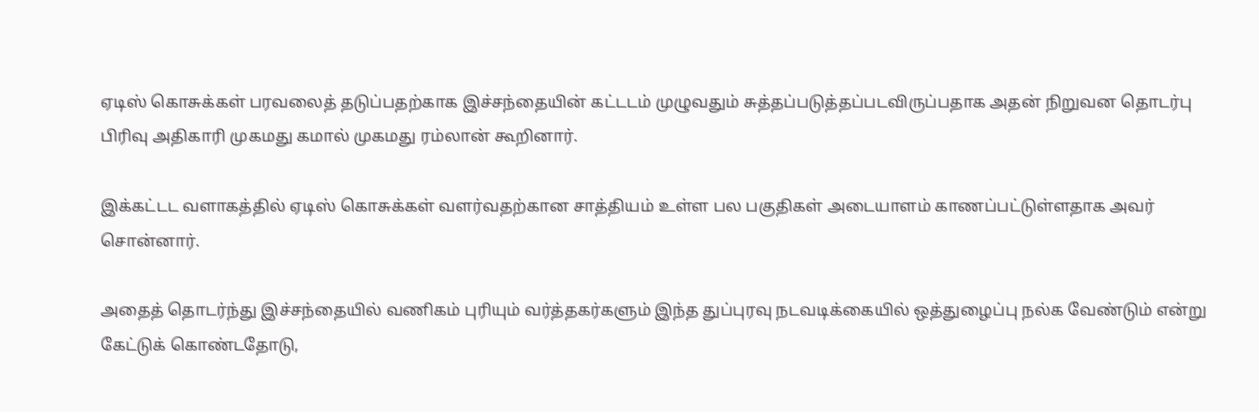ஏடிஸ் கொசுக்கள் பரவலைத் தடுப்பதற்காக இச்சந்தையின் கட்டடம் முழுவதும் சுத்தப்படுத்தப்படவிருப்பதாக அதன் நிறுவன தொடர்பு பிரிவு அதிகாரி முகமது கமால் முகமது ரம்லான் கூறினார்.

இக்கட்டட வளாகத்தில் ஏடிஸ் கொசுக்கள் வளர்வதற்கான சாத்தியம் உள்ள பல பகுதிகள் அடையாளம் காணப்பட்டுள்ளதாக அவர் சொன்னார்.

அதைத் தொடர்ந்து இச்சந்தையில் வணிகம் புரியும் வர்த்தகர்களும் இந்த துப்புரவு நடவடிக்கையில் ஒத்துழைப்பு நல்க வேண்டும் என்று கேட்டுக் கொண்டதோடு,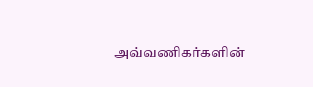அவ்வணிகர்களின்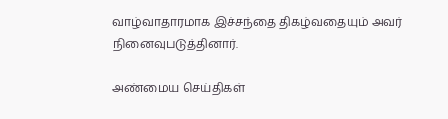வாழ்வாதாரமாக இச்சந்தை திகழ்வதையும் அவர் நினைவுபடுத்தினார்.

அண்மைய செய்திகள்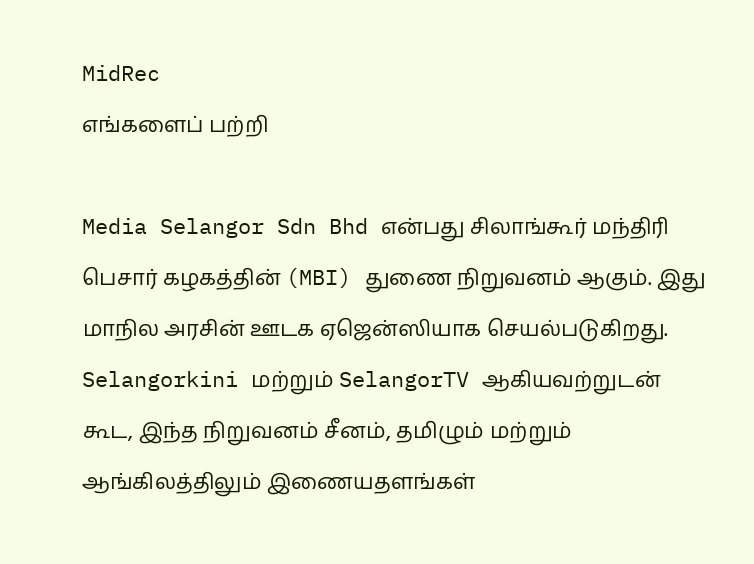MidRec
எங்களைப் பற்றி

Media Selangor Sdn Bhd என்பது சிலாங்கூர் மந்திரி பெசார் கழகத்தின் (MBI) துணை நிறுவனம் ஆகும். இது மாநில அரசின் ஊடக ஏஜென்ஸியாக செயல்படுகிறது. Selangorkini மற்றும் SelangorTV ஆகியவற்றுடன் கூட, இந்த நிறுவனம் சீனம், தமிழும் மற்றும் ஆங்கிலத்திலும் இணையதளங்கள்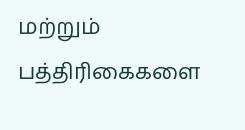மற்றும் பத்திரிகைகளை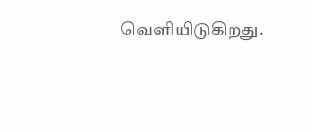வெளியிடுகிறது.